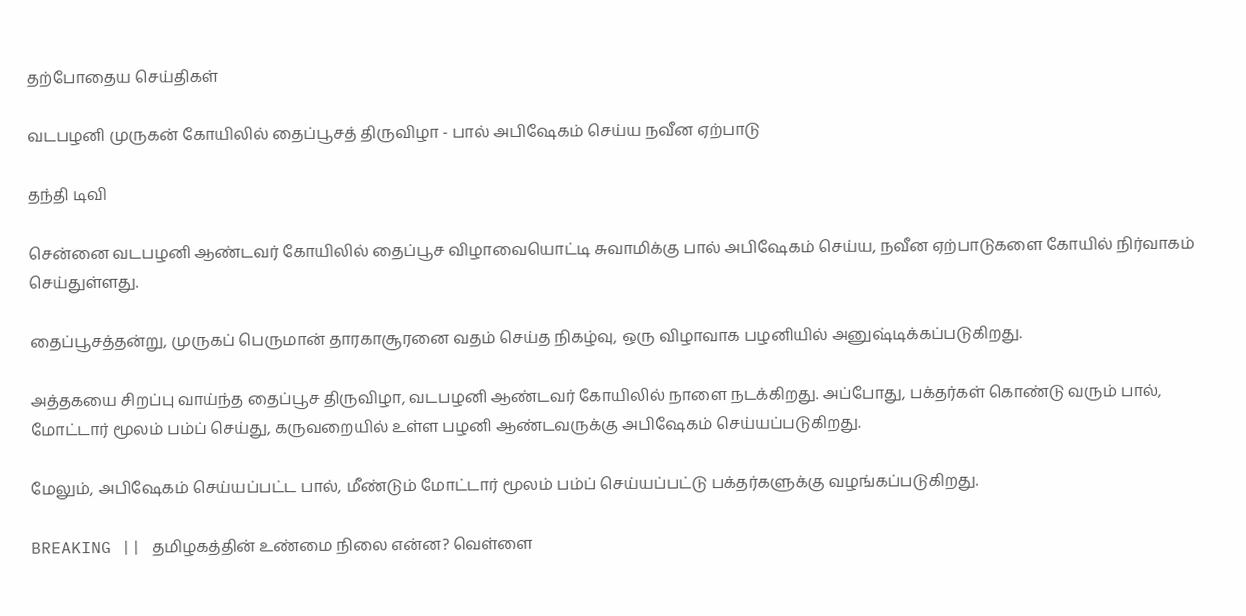தற்போதைய செய்திகள்

வடபழனி முருகன் கோயிலில் தைப்பூசத் திருவிழா - பால் அபிஷேகம் செய்ய நவீன ஏற்பாடு

தந்தி டிவி

சென்னை வடபழனி ஆண்டவர் கோயிலில் தைப்பூச விழாவையொட்டி சுவாமிக்கு பால் அபிஷேகம் செய்ய, நவீன ஏற்பாடுகளை கோயில் நிர்வாகம் செய்துள்ளது.

தைப்பூசத்தன்று, முருகப் பெருமான் தாரகாசூரனை வதம் செய்த நிகழ்வு, ஒரு விழாவாக பழனியில் அனுஷ்டிக்கப்படுகிறது.

அத்தகயை சிறப்பு வாய்ந்த தைப்பூச திருவிழா, வடபழனி ஆண்டவர் கோயிலில் நாளை நடக்கிறது. அப்போது, பக்தர்கள் கொண்டு வரும் பால், மோட்டார் மூலம் பம்ப் செய்து, கருவறையில் உள்ள பழனி ஆண்டவருக்கு அபிஷேகம் செய்யப்படுகிறது.

மேலும், அபிஷேகம் செய்யப்பட்ட பால், மீண்டும் மோட்டார் மூலம் பம்ப் செய்யப்பட்டு பக்தர்களுக்கு வழங்கப்படுகிறது.

BREAKING || தமிழகத்தின் உண்மை நிலை என்ன? வெள்ளை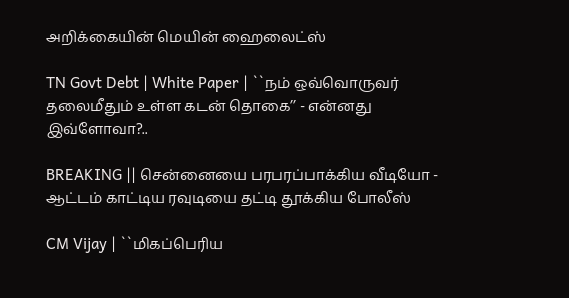அறிக்கையின் மெயின் ஹைலைட்ஸ்

TN Govt Debt | White Paper | ``நம் ஒவ்வொருவர் தலைமீதும் உள்ள கடன் தொகை’’ - என்னது இவ்ளோவா?..

BREAKING || சென்னையை பரபரப்பாக்கிய வீடியோ - ஆட்டம் காட்டிய ரவுடியை தட்டி தூக்கிய போலீஸ்

CM Vijay | ``மிகப்பெரிய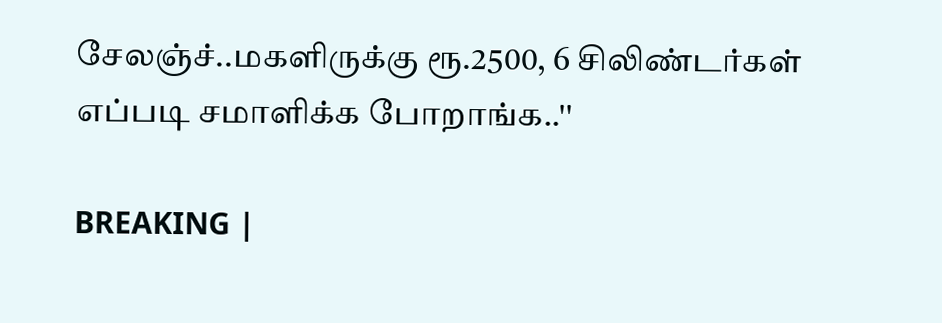சேலஞ்ச்..மகளிருக்கு ரூ.2500, 6 சிலிண்டர்கள் எப்படி சமாளிக்க போறாங்க..''

BREAKING |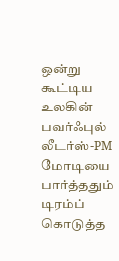ஒன்று கூட்டிய உலகின் பவர்ஃபுல் லீடர்ஸ்-PM மோடியை பார்த்ததும் டிரம்ப் கொடுத்த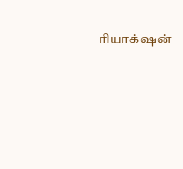ரியாக்‌ஷன்